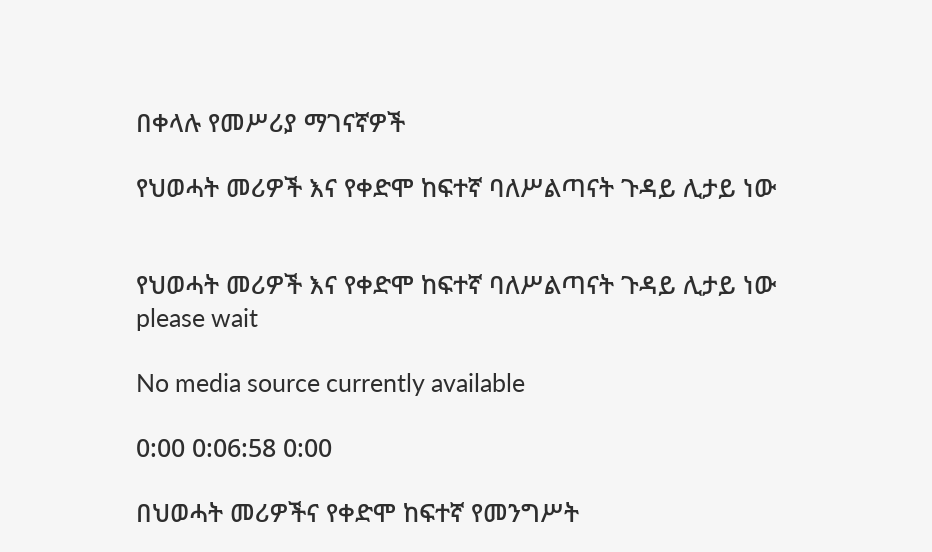በቀላሉ የመሥሪያ ማገናኛዎች

የህወሓት መሪዎች እና የቀድሞ ከፍተኛ ባለሥልጣናት ጉዳይ ሊታይ ነው


የህወሓት መሪዎች እና የቀድሞ ከፍተኛ ባለሥልጣናት ጉዳይ ሊታይ ነው
please wait

No media source currently available

0:00 0:06:58 0:00

በህወሓት መሪዎችና የቀድሞ ከፍተኛ የመንግሥት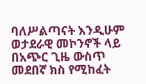ባለሥልጣናት እንዲሁም ወታደራዊ መኮንኖች ላይ በአጭር ጊዜ ውስጥ መደበኛ ክስ የሚከፈት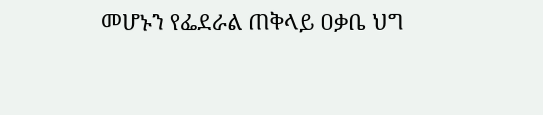መሆኑን የፌደራል ጠቅላይ ዐቃቤ ህግ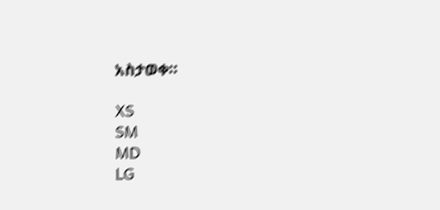አስታወቀ።

XS
SM
MD
LG